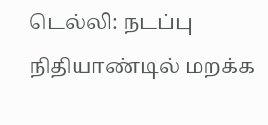டெல்லி: நடப்பு நிதியாண்டில் மறக்க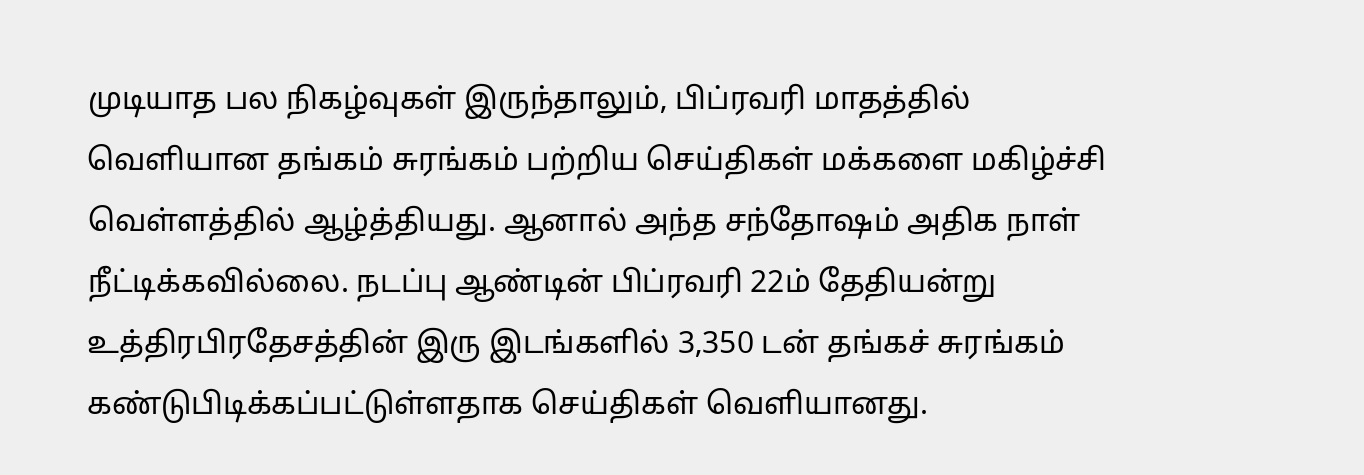முடியாத பல நிகழ்வுகள் இருந்தாலும், பிப்ரவரி மாதத்தில் வெளியான தங்கம் சுரங்கம் பற்றிய செய்திகள் மக்களை மகிழ்ச்சி வெள்ளத்தில் ஆழ்த்தியது. ஆனால் அந்த சந்தோஷம் அதிக நாள் நீட்டிக்கவில்லை. நடப்பு ஆண்டின் பிப்ரவரி 22ம் தேதியன்று உத்திரபிரதேசத்தின் இரு இடங்களில் 3,350 டன் தங்கச் சுரங்கம் கண்டுபிடிக்கப்பட்டுள்ளதாக செய்திகள் வெளியானது.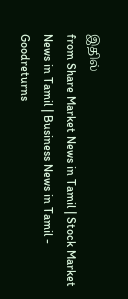இதில்
from Share Market News in Tamil | Stock Market News in Tamil | Business News in Tamil - Goodreturns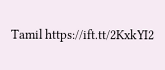Tamil https://ift.tt/2KxkYI2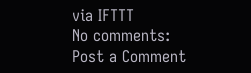via IFTTT
No comments:
Post a Comment